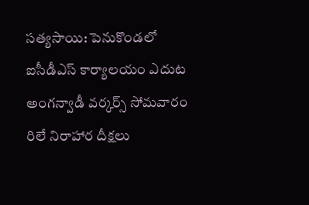సత్యసాయి: పెనుకొండలో ఐసీడీఎస్ కార్యాలయం ఎదుట అంగన్వాడీ వర్కర్స్ సోమవారం రిలే నిరాహార దీక్షలు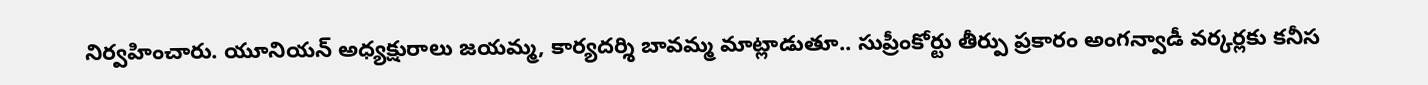నిర్వహించారు. యూనియన్ అధ్యక్షురాలు జయమ్మ, కార్యదర్శి బావమ్మ మాట్లాడుతూ.. సుప్రీంకోర్టు తీర్పు ప్రకారం అంగన్వాడీ వర్కర్లకు కనీస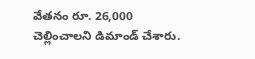వేతనం రూ. 26,000 చెల్లించాలని డిమాండ్ చేశారు.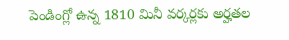పెండింగ్లో ఉన్న 1810 మినీ వర్కర్లకు అర్హతల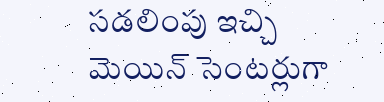సడలింపు ఇచ్చి మెయిన్ సెంటర్లుగా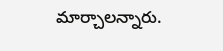మార్చాలన్నారు.